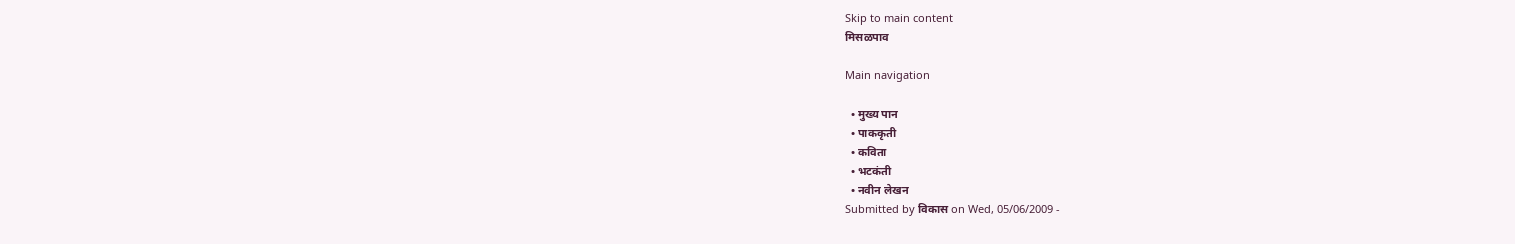Skip to main content
मिसळपाव

Main navigation

  • मुख्य पान
  • पाककृती
  • कविता
  • भटकंती
  • नवीन लेखन
Submitted by विकास on Wed, 05/06/2009 -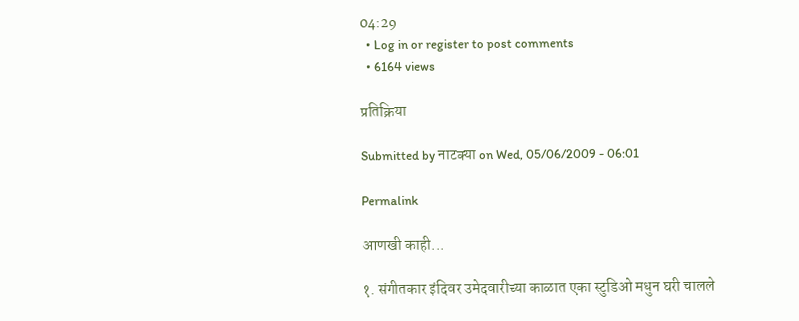04:29
  • Log in or register to post comments
  • 6164 views

प्रतिक्रिया

Submitted by नाटक्या on Wed, 05/06/2009 - 06:01

Permalink

आणखी काही...

१. संगीतकार इंदिवर उमेदवारीच्या काळात एका स्टुडिओ मधुन घरी चालले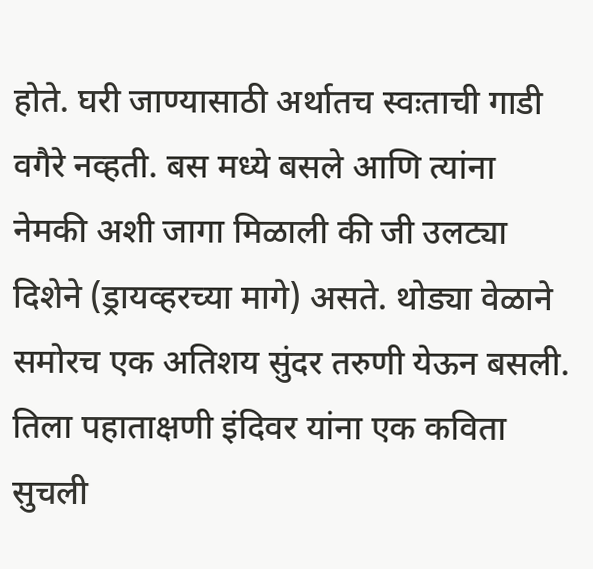होते. घरी जाण्यासाठी अर्थातच स्वःताची गाडी वगैरे नव्हती. बस मध्ये बसले आणि त्यांना नेमकी अशी जागा मिळाली की जी उलट्या दिशेने (ड्रायव्हरच्या मागे) असते. थोड्या वेळाने समोरच एक अतिशय सुंदर तरुणी येऊन बसली. तिला पहाताक्षणी इंदिवर यांना एक कविता सुचली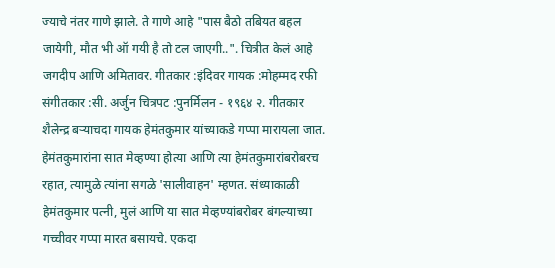ज्याचे नंतर गाणे झाले. ते गाणे आहे "पास बैठो तबियत बहल जायेगी, मौत भी ऑ गयी है तो टल जाएगी..". चित्रीत केलं आहे जगदीप आणि अमितावर. गीतकार :इंदिवर गायक :मोहम्मद रफी संगीतकार :सी. अर्जुन चित्रपट :पुनर्मिलन - १९६४ २. गीतकार शैलेन्द्र बर्‍याचदा गायक हेमंतकुमार यांच्याकडे गप्पा मारायला जात. हेमंतकुमारांना सात मेव्हण्या होत्या आणि त्या हेमंतकुमारांबरोबरच रहात, त्यामुळे त्यांना सगळे 'सालीवाहन' म्हणत. संध्याकाळी हेमंतकुमार पत्नी, मुलं आणि या सात मेव्हण्यांबरोबर बंगल्याच्या गच्चीवर गप्पा मारत बसायचे. एकदा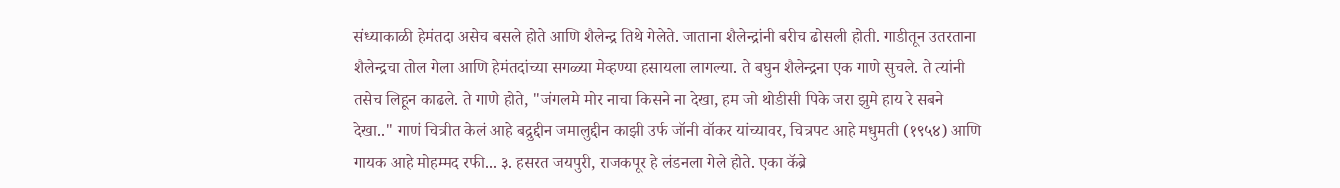संध्याकाळी हेमंतदा असेच बसले होते आणि शैलेन्द्र तिथे गेलेते. जाताना शैलेन्द्रांनी बरीच ढोसली होती. गाडीतून उतरताना शैलेन्द्रचा तोल गेला आणि हेमंतदांच्या सगळ्या मेव्हण्या हसायला लागल्या. ते बघुन शैलेन्द्रना एक गाणे सुचले. ते त्यांनी तसेच लिहून काढले. ते गाणे होते, "जंगलमे मोर नाचा किसने ना देखा, हम जो थोडीसी पिके जरा झुमे हाय रे सबने देखा.." गाणं चित्रीत केलं आहे बद्रुद्दीन जमालुद्दीन काझी उर्फ जॉनी वॉकर यांच्यावर, चित्रपट आहे मधुमती (१९५४) आणि गायक आहे मोहम्मद रफी... ३. हसरत जयपुरी, राजकपूर हे लंडनला गेले होते. एका कॅब्रे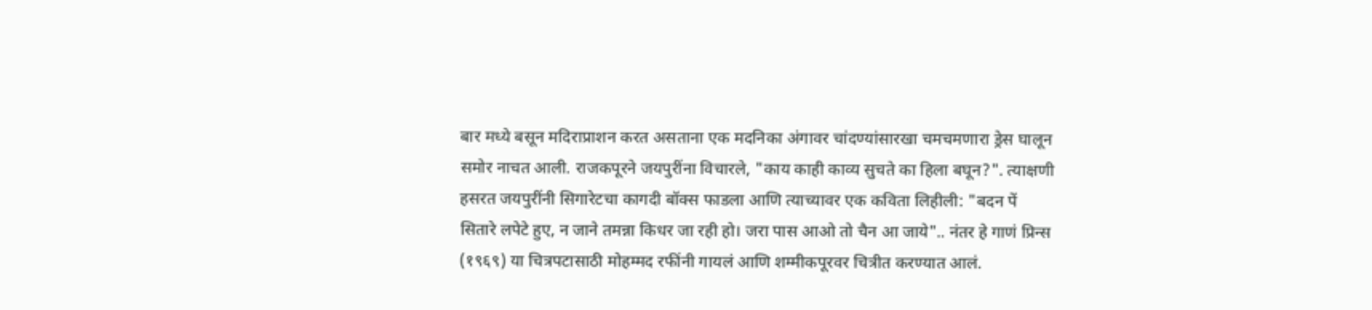बार मध्ये बसून मदिराप्राशन करत असताना एक मदनिका अंगावर चांदण्यांसारखा चमचमणारा ड्रेस घालून समोर नाचत आली. राजकपूरने जयपुरींना विचारले, "काय काही काव्य सुचते का हिला बघून?". त्याक्षणी हसरत जयपुरींनी सिगारेटचा कागदी बॉक्स फाडला आणि त्याच्यावर एक कविता लिहीली: "बदन पें सितारे लपेटे हुए, न जाने तमन्ना किधर जा रही हो। जरा पास आओ तो चैन आ जाये".. नंतर हे गाणं प्रिन्स (१९६९) या चित्रपटासाठी मोहम्मद रफींनी गायलं आणि शम्मीकपूरवर चित्रीत करण्यात आलं.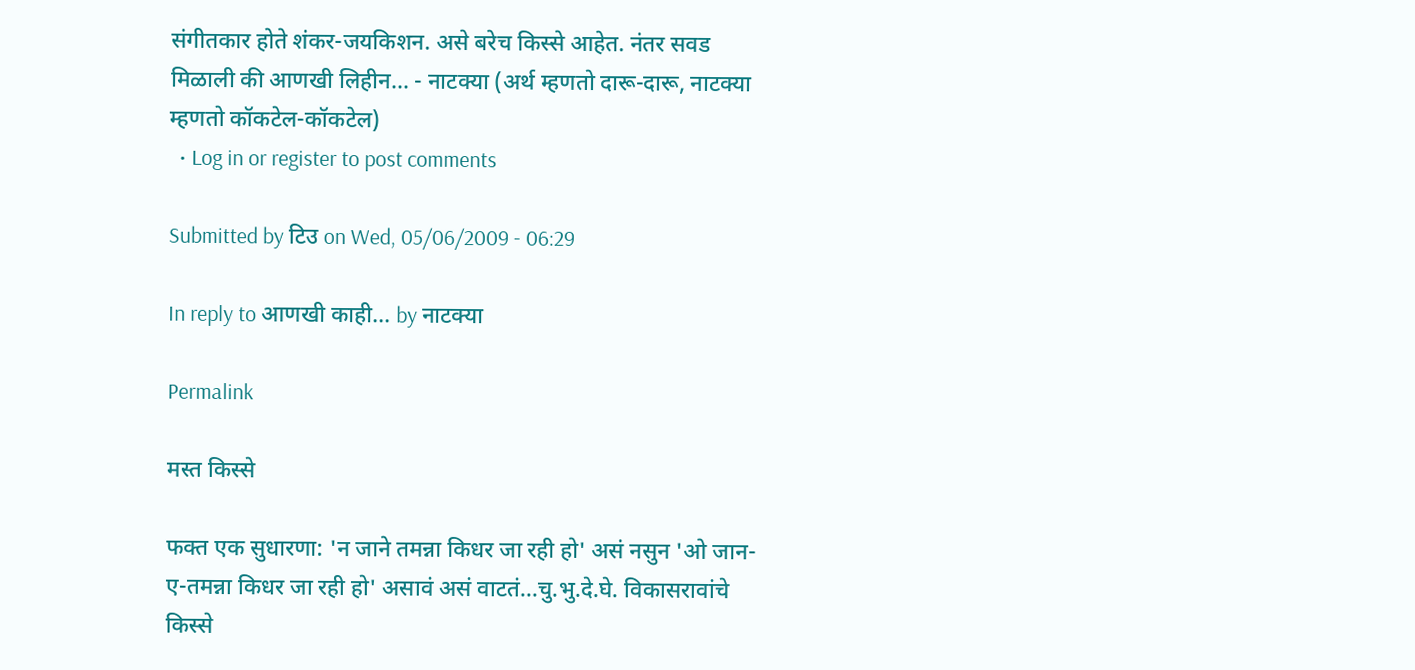संगीतकार होते शंकर-जयकिशन. असे बरेच किस्से आहेत. नंतर सवड मिळाली की आणखी लिहीन... - नाटक्या (अर्थ म्हणतो दारू-दारू, नाटक्या म्हणतो कॉकटेल-कॉकटेल)
  • Log in or register to post comments

Submitted by टिउ on Wed, 05/06/2009 - 06:29

In reply to आणखी काही... by नाटक्या

Permalink

मस्त किस्से

फक्त एक सुधारणा: 'न जाने तमन्ना किधर जा रही हो' असं नसुन 'ओ जान-ए-तमन्ना किधर जा रही हो' असावं असं वाटतं...चु.भु.दे.घे. विकासरावांचे किस्से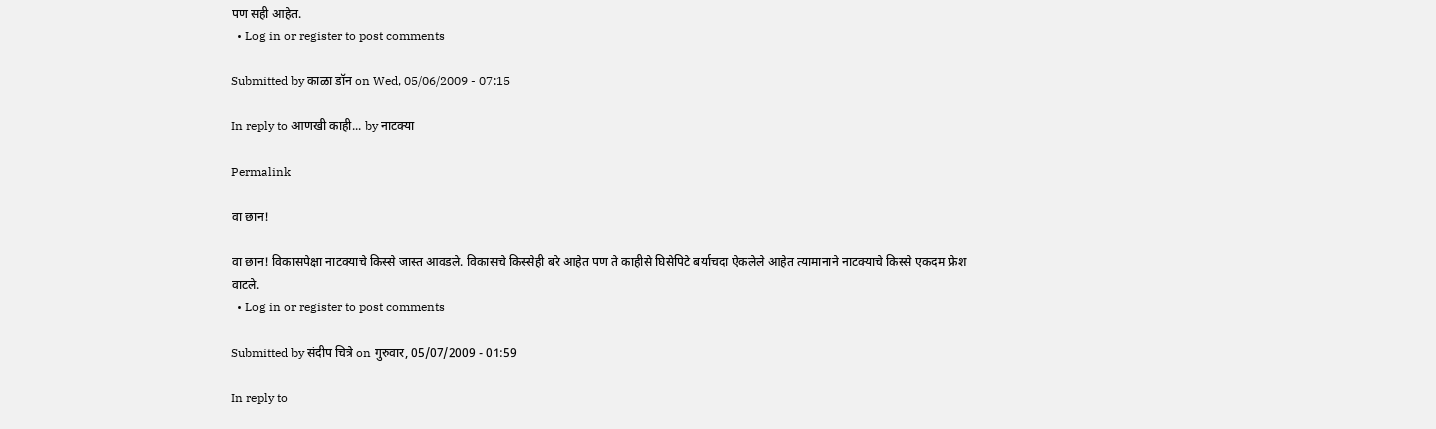पण सही आहेत.
  • Log in or register to post comments

Submitted by काळा डॉन on Wed, 05/06/2009 - 07:15

In reply to आणखी काही... by नाटक्या

Permalink

वा छान!

वा छान! विकासपेक्षा नाटक्याचे किस्से जास्त आवडले. विकासचे किस्सेही बरे आहेत पण ते काहीसे घिसेपिटे बर्याचदा ऐकलेले आहेत त्यामानाने नाटक्याचे किस्से एकदम फ्रेश वाटले.
  • Log in or register to post comments

Submitted by संदीप चित्रे on गुरुवार, 05/07/2009 - 01:59

In reply to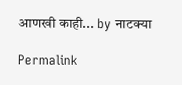आणखी काही... by नाटक्या

Permalink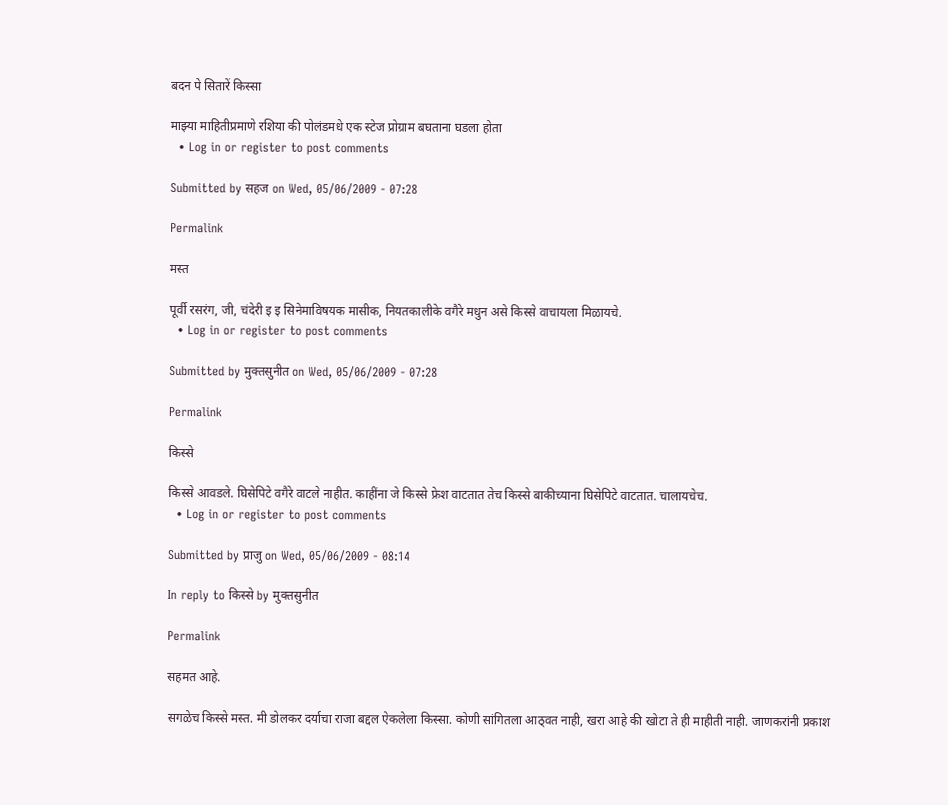बदन पे सितारें किस्सा

माझ्या माहितीप्रमाणे रशिया की पोलंडमधे एक स्टेज प्रोग्राम बघताना घडला होता
  • Log in or register to post comments

Submitted by सहज on Wed, 05/06/2009 - 07:28

Permalink

मस्त

पूर्वी रसरंग, जी, चंदेरी इ इ सिनेमाविषयक मासीक, नियतकालीके वगैरे मधुन असे किस्से वाचायला मिळायचे.
  • Log in or register to post comments

Submitted by मुक्तसुनीत on Wed, 05/06/2009 - 07:28

Permalink

किस्से

किस्से आवडले. घिसेपिटे वगैरे वाटले नाहीत. काहींना जे किस्से फ्रेश वाटतात तेच किस्से बाकीच्याना घिसेपिटे वाटतात. चालायचेच.
  • Log in or register to post comments

Submitted by प्राजु on Wed, 05/06/2009 - 08:14

In reply to किस्से by मुक्तसुनीत

Permalink

सहमत आहे.

सगळेच किस्से मस्त. मी डोलकर दर्याचा राजा बद्दल ऐकलेला किस्सा. कोणी सांगितला आठ्वत नाही, खरा आहे की खोटा ते ही माहीती नाही. जाणकरांनी प्रकाश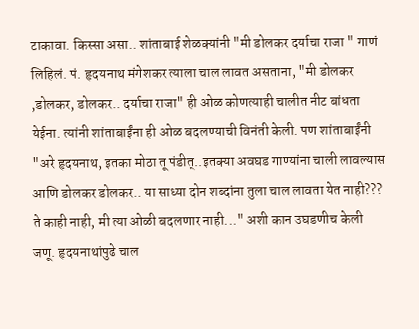टाकावा. किस्सा असा.. शांताबाई शेळक्यांनी "मी डोलकर दर्याचा राजा " गाणं लिहिलं. पं. हृदयनाथ मंगेशकर त्याला चाल लावत असताना, "मी डोलकर ,डोलकर, डोलकर.. दर्याचा राजा" ही ओळ कोणत्याही चालीत नीट बांधता येईना. त्यांनी शांताबाईंना ही ओळ बदलण्याची विनंती केली. पण शांताबाईंनी "अरे हृदयनाथ, इतका मोठा तू पंडीत्..इतक्या अवघड गाण्यांना चाली लावल्यास आणि डोलकर डोलकर.. या साध्या दोन शब्दांना तुला चाल लावता येत नाही??? ते काही नाही, मी त्या ओळी बदलणार नाही..." अशी कान उघडणीच केली जणू. हृदयनाथांपुढे चाल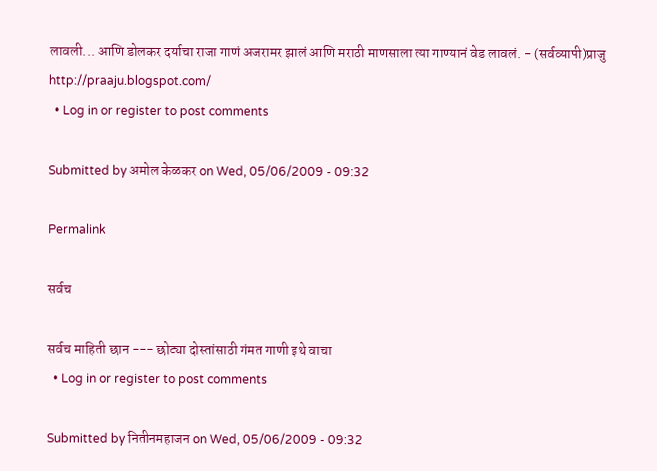लावली... आणि डोलकर दर्याचा राजा गाणं अजरामर झालं आणि मराठी माणसाला त्या गाण्यानं वेड लावलं. - (सर्वव्यापी)प्राजु http://praaju.blogspot.com/
  • Log in or register to post comments

Submitted by अमोल केळकर on Wed, 05/06/2009 - 09:32

Permalink

सर्वच

सर्वच माहिती छान --- छोट्या दोस्तांसाठी गंमत गाणी इथे वाचा
  • Log in or register to post comments

Submitted by नितीनमहाजन on Wed, 05/06/2009 - 09:32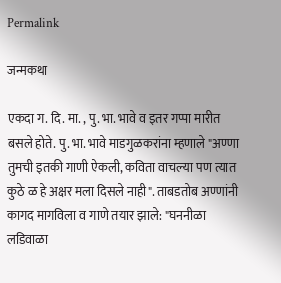Permalink

जन्मकथा

एकदा ग. दि. मा. , पु. भा. भावे व इतर गप्पा मारीत बसले होते. पु. भा. भावे माडगुळकरांना म्हणाले "अण्णा तुमची इतकी गाणी ऐकली, कविता वाचल्या पण त्यात कुठे ळ हे अक्षर मला दिसले नाही". ताबडतोब अण्णांनी कागद मागविला व गाणे तयार झाले: "घननीळा लडिवाळा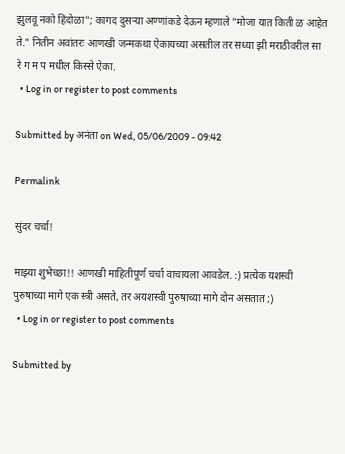झुलवू नको हिंदोळा"; कागद दुसर्‍या अण्णांकडे देऊन म्हणाले "मोजा यात किती ळ आहेत ते." नितीन अवांतरः आणखी जन्मकथा ऐकायच्या असतील तर सध्या झी मराठीवरील सा रे ग म प मधील किस्से ऐका.
  • Log in or register to post comments

Submitted by अनंता on Wed, 05/06/2009 - 09:42

Permalink

सुंदर चर्चा!

माझ्या शुभेच्छा!! आणखी माहितीपूर्ण चर्चा वाचायला आवडेल. :) प्रत्येक यशस्वी पुरुषाच्या मागे एक स्त्री असते, तर अयशस्वी पुरुषाच्या मागे दोन असतात ;)
  • Log in or register to post comments

Submitted by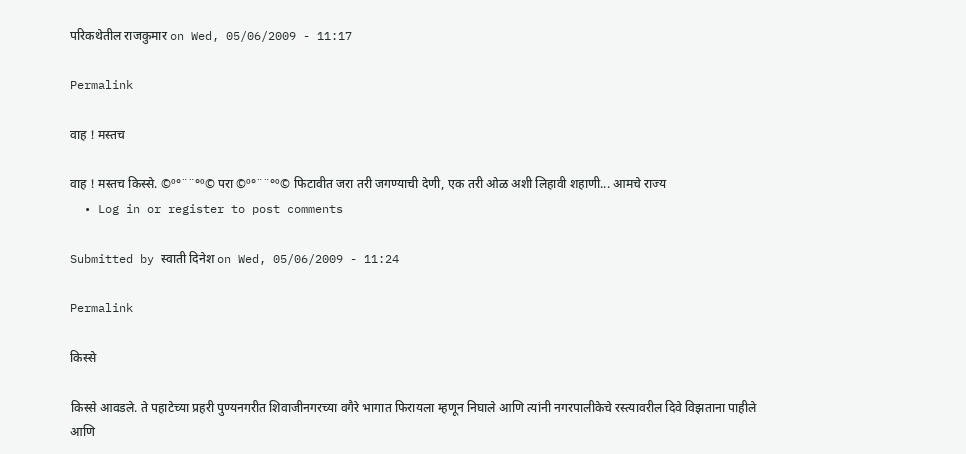परिकथेतील राजकुमार on Wed, 05/06/2009 - 11:17

Permalink

वाह ! मस्तच

वाह ! मस्तच किस्से. ©º°¨¨°º© परा ©º°¨¨°º© फिटावीत जरा तरी जगण्याची देणी, एक तरी ओळ अशी लिहावी शहाणी... आमचे राज्य
  • Log in or register to post comments

Submitted by स्वाती दिनेश on Wed, 05/06/2009 - 11:24

Permalink

किस्से

किस्से आवडले. ते पहाटेच्या प्रहरी पुण्यनगरीत शिवाजीनगरच्या वगैरे भागात फिरायला म्हणून निघाले आणि त्यांनी नगरपालीकेचे रस्त्यावरील दिवे विझताना पाहीले आणि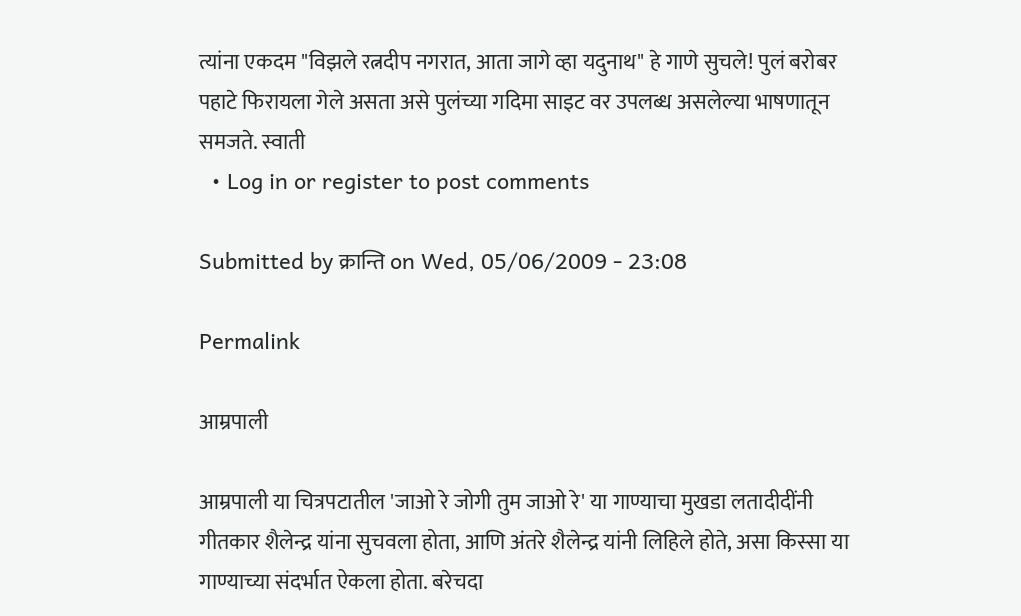त्यांना एकदम "विझले रत्नदीप नगरात, आता जागे व्हा यदुनाथ" हे गाणे सुचले! पुलं बरोबर पहाटे फिरायला गेले असता असे पुलंच्या गदिमा साइट वर उपलब्ध असलेल्या भाषणातून समजते. स्वाती
  • Log in or register to post comments

Submitted by क्रान्ति on Wed, 05/06/2009 - 23:08

Permalink

आम्रपाली

आम्रपाली या चित्रपटातील 'जाओ रे जोगी तुम जाओ रे' या गाण्याचा मुखडा लतादीदींनी गीतकार शैलेन्द्र यांना सुचवला होता, आणि अंतरे शैलेन्द्र यांनी लिहिले होते, असा किस्सा या गाण्याच्या संदर्भात ऐकला होता. बरेचदा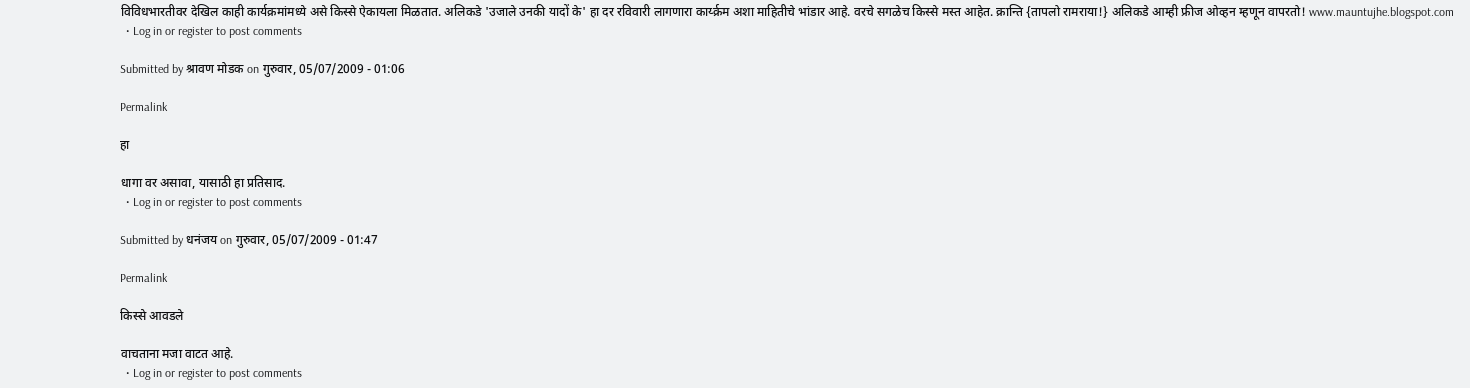विविधभारतीवर देखिल काही कार्यक्रमांमध्ये असे किस्से ऐकायला मिळतात. अलिकडे 'उजाले उनकी यादों के' हा दर रविवारी लागणारा कार्य्क्रम अशा माहितीचे भांडार आहे. वरचे सगळेच किस्से मस्त आहेत. क्रान्ति {तापलो रामराया!} अलिकडे आम्ही फ्रीज ओव्हन म्हणून वापरतो! www.mauntujhe.blogspot.com
  • Log in or register to post comments

Submitted by श्रावण मोडक on गुरुवार, 05/07/2009 - 01:06

Permalink

हा

धागा वर असावा, यासाठी हा प्रतिसाद.
  • Log in or register to post comments

Submitted by धनंजय on गुरुवार, 05/07/2009 - 01:47

Permalink

किस्से आवडले

वाचताना मजा वाटत आहे.
  • Log in or register to post comments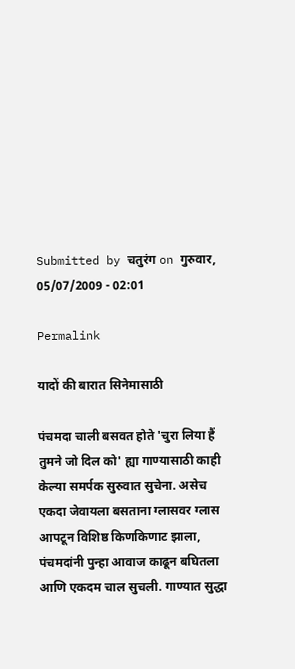Submitted by चतुरंग on गुरुवार, 05/07/2009 - 02:01

Permalink

यादों की बारात सिनेमासाठी

पंचमदा चाली बसवत होते 'चुरा लिया हैं तुमने जो दिल को' ह्या गाण्यासाठी काही केल्या समर्पक सुरुवात सुचेना. असेच एकदा जेवायला बसताना ग्लासवर ग्लास आपटून विशिष्ठ किणकिणाट झाला, पंचमदांनी पुन्हा आवाज काढून बघितला आणि एकदम चाल सुचली. गाण्यात सुद्धा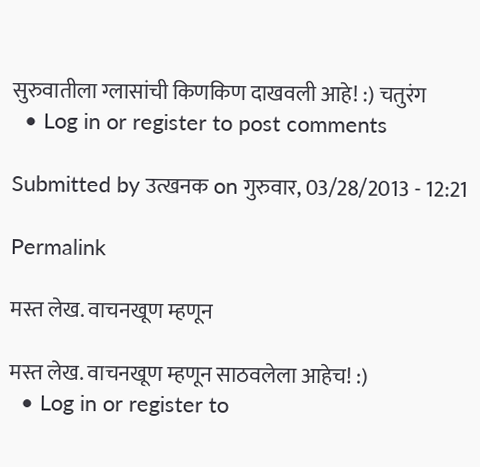सुरुवातीला ग्लासांची किणकिण दाखवली आहे! :) चतुरंग
  • Log in or register to post comments

Submitted by उत्खनक on गुरुवार, 03/28/2013 - 12:21

Permalink

मस्त लेख. वाचनखूण म्हणून

मस्त लेख. वाचनखूण म्हणून साठवलेला आहेच! :)
  • Log in or register to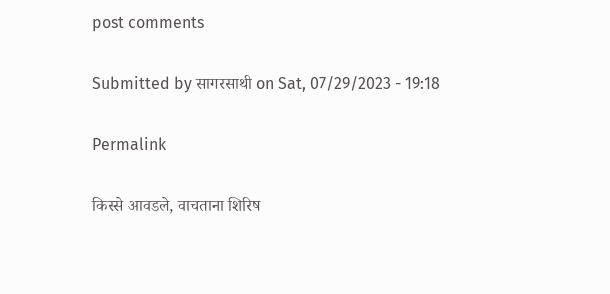post comments

Submitted by सागरसाथी on Sat, 07/29/2023 - 19:18

Permalink

किस्से आवडले, वाचताना शिरिष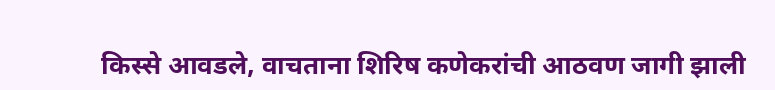किस्से आवडले, वाचताना शिरिष कणेकरांची आठवण जागी झाली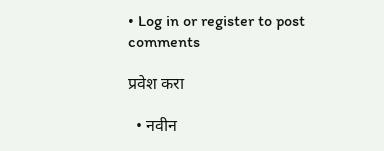• Log in or register to post comments

प्रवेश करा

  • नवीन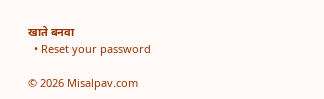खाते बनवा
  • Reset your password

© 2026 Misalpav.com